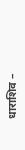धाराशिव –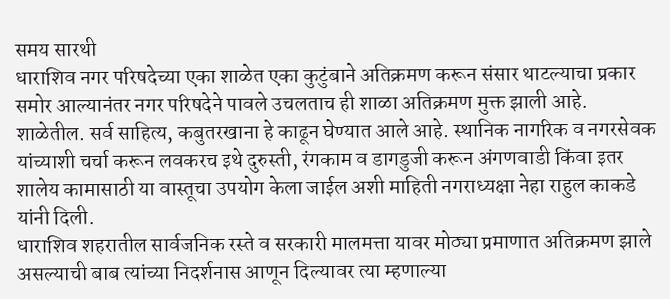समय सारथी
धाराशिव नगर परिषदेच्या एका शाळेत एका कुटुंबाने अतिक्रमण करून संसार थाटल्याचा प्रकार समोर आल्यानंतर नगर परिषदेने पावले उचलताच ही शाळा अतिक्रमण मुक्त झाली आहे. शाळेतील. सर्व साहित्य, कबुतरखाना हे काढून घेण्यात आले आहे. स्थानिक नागरिक व नगरसेवक यांच्याशी चर्चा करून लवकरच इथे दुरुस्ती, रंगकाम व डागडुजी करून अंगणवाडी किंवा इतर शालेय कामासाठी या वास्तूचा उपयोग केला जाईल अशी माहिती नगराध्यक्षा नेहा राहुल काकडे यांनी दिली.
धाराशिव शहरातील सार्वजनिक रस्ते व सरकारी मालमत्ता यावर मोठ्या प्रमाणात अतिक्रमण झाले असल्याची बाब त्यांच्या निदर्शनास आणून दिल्यावर त्या म्हणाल्या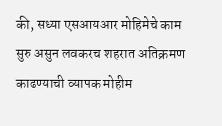की, सध्या एसआयआर मोहिमेचे काम सुरु असुन लवकरच शहरात अतिक्रमण काढण्याची व्यापक मोहीम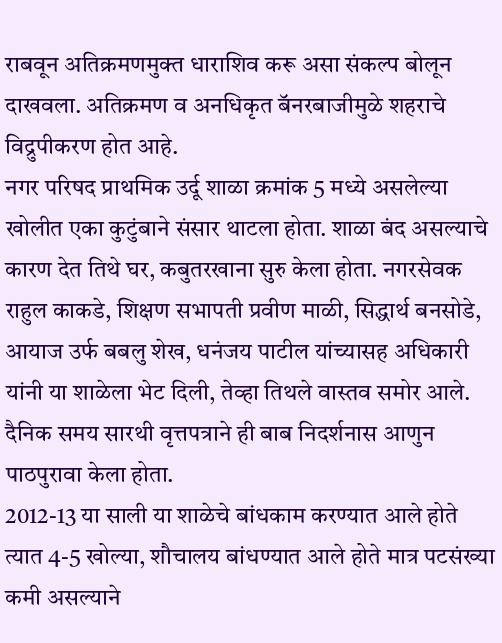राबवून अतिक्रमणमुक्त धाराशिव करू असा संकल्प बोलून दाखवला. अतिक्रमण व अनधिकृत बॅनरबाजीमुळे शहराचे विद्रुपीकरण होत आहे.
नगर परिषद प्राथमिक उर्दू शाळा क्रमांक 5 मध्ये असलेल्या खोलीत एका कुटुंबाने संसार थाटला होता. शाळा बंद असल्याचे कारण देत तिथे घर, कबुतरखाना सुरु केला होता. नगरसेवक राहुल काकडे, शिक्षण सभापती प्रवीण माळी, सिद्धार्थ बनसोडे, आयाज उर्फ बबलु शेख, धनंजय पाटील यांच्यासह अधिकारी यांनी या शाळेला भेट दिली, तेव्हा तिथले वास्तव समोर आले. दैनिक समय सारथी वृत्तपत्राने ही बाब निदर्शनास आणुन पाठपुरावा केला होता.
2012-13 या साली या शाळेचे बांधकाम करण्यात आले होते त्यात 4-5 खोल्या, शौचालय बांधण्यात आले होते मात्र पटसंख्या कमी असल्याने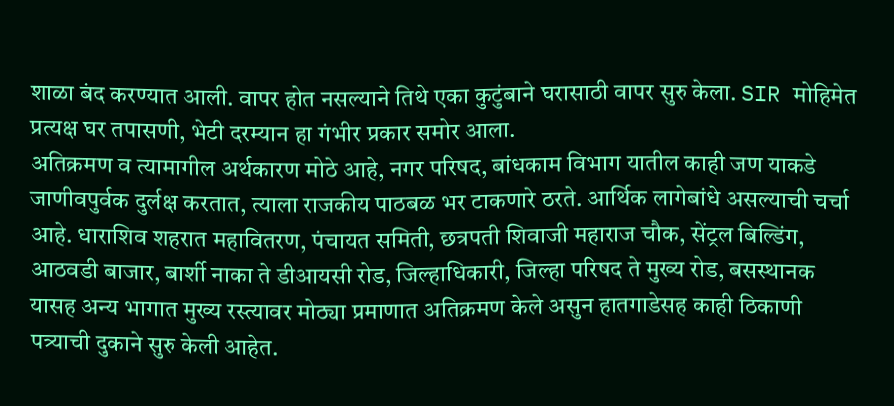शाळा बंद करण्यात आली. वापर होत नसल्याने तिथे एका कुटुंबाने घरासाठी वापर सुरु केला. SIR मोहिमेत प्रत्यक्ष घर तपासणी, भेटी दरम्यान हा गंभीर प्रकार समोर आला.
अतिक्रमण व त्यामागील अर्थकारण मोठे आहे, नगर परिषद, बांधकाम विभाग यातील काही जण याकडे जाणीवपुर्वक दुर्लक्ष करतात, त्याला राजकीय पाठबळ भर टाकणारे ठरते. आर्थिक लागेबांधे असल्याची चर्चा आहे. धाराशिव शहरात महावितरण, पंचायत समिती, छत्रपती शिवाजी महाराज चौक, सेंट्रल बिल्डिंग, आठवडी बाजार, बार्शी नाका ते डीआयसी रोड, जिल्हाधिकारी, जिल्हा परिषद ते मुख्य रोड, बसस्थानक यासह अन्य भागात मुख्य रस्त्यावर मोठ्या प्रमाणात अतिक्रमण केले असुन हातगाडेसह काही ठिकाणी पत्र्याची दुकाने सुरु केली आहेत.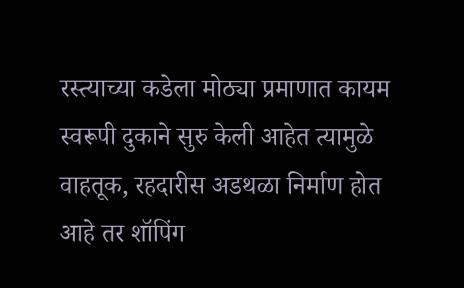रस्त्याच्या कडेला मोठ्या प्रमाणात कायम स्वरूपी दुकाने सुरु केली आहेत त्यामुळे वाहतूक, रहदारीस अडथळा निर्माण होत आहे तर शॉपिंग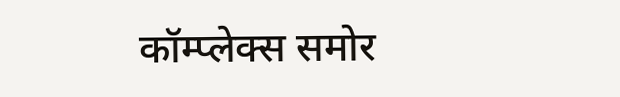कॉम्प्लेक्स समोर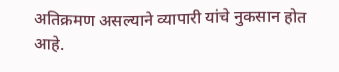अतिक्रमण असल्याने व्यापारी यांचे नुकसान होत आहे.